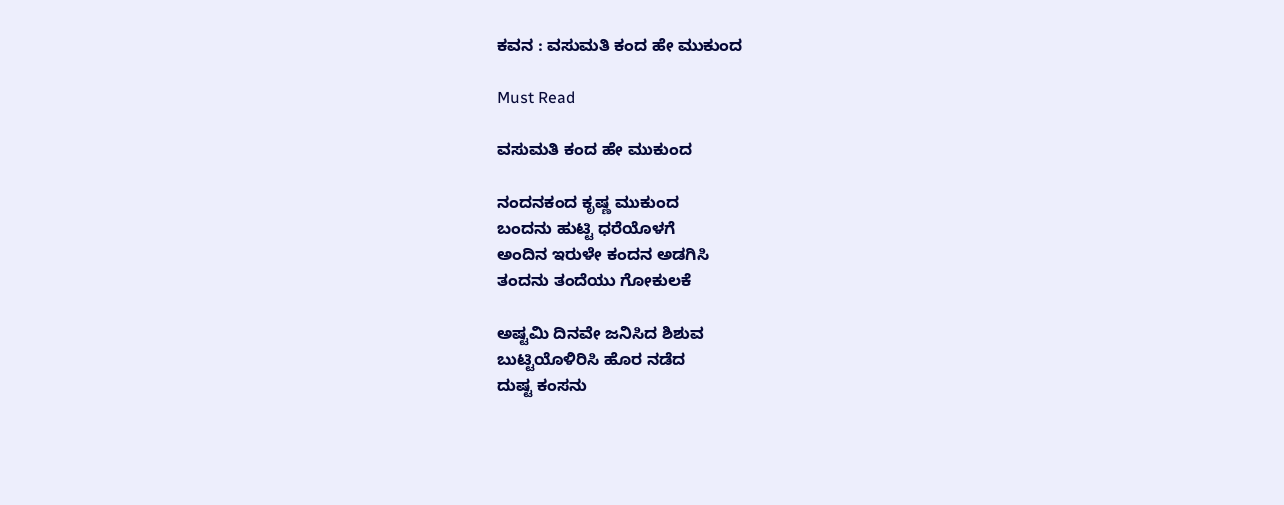ಕವನ : ವಸುಮತಿ ಕಂದ ಹೇ ಮುಕುಂದ

Must Read

ವಸುಮತಿ ಕಂದ ಹೇ ಮುಕುಂದ

ನಂದನಕಂದ ಕೃಷ್ಣ ಮುಕುಂದ
ಬಂದನು ಹುಟ್ಟಿ ಧರೆಯೊಳಗೆ
ಅಂದಿನ ಇರುಳೇ ಕಂದನ ಅಡಗಿಸಿ
ತಂದನು ತಂದೆಯು ಗೋಕುಲಕೆ

ಅಷ್ಟಮಿ ದಿನವೇ ಜನಿಸಿದ ಶಿಶುವ
ಬುಟ್ಟಿಯೊಳಿರಿಸಿ ಹೊರ ನಡೆದ
ದುಷ್ಟ ಕಂಸನು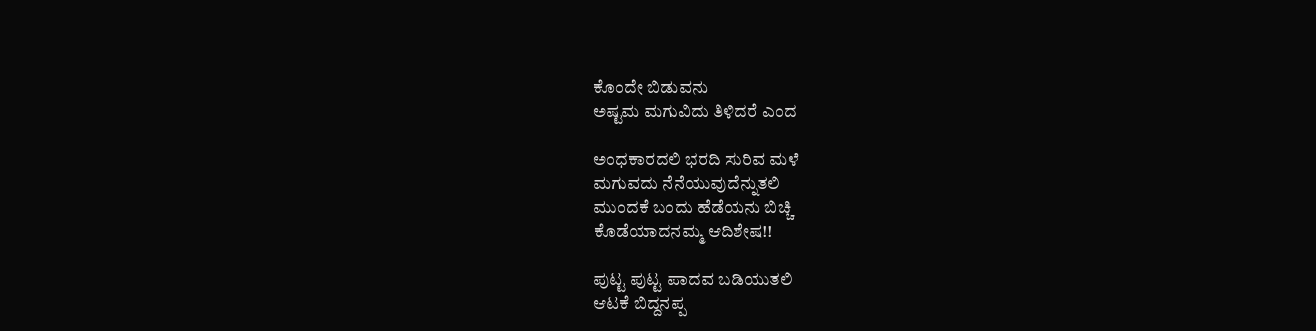ಕೊಂದೇ ಬಿಡುವನು
ಅಷ್ಟಮ ಮಗುವಿದು ತಿಳಿದರೆ ಎಂದ

ಅಂಧಕಾರದಲಿ ಭರದಿ ಸುರಿವ ಮಳೆ
ಮಗುವದು ನೆನೆಯುವುದೆನ್ನುತಲಿ
ಮುಂದಕೆ ಬಂದು ಹೆಡೆಯನು ಬಿಚ್ಚಿ
ಕೊಡೆಯಾದನಮ್ಮ ಆದಿಶೇಷ!!

ಪುಟ್ಟ ಪುಟ್ಟ ಪಾದವ ಬಡಿಯುತಲಿ
ಆಟಕೆ ಬಿದ್ದನಪ್ಪ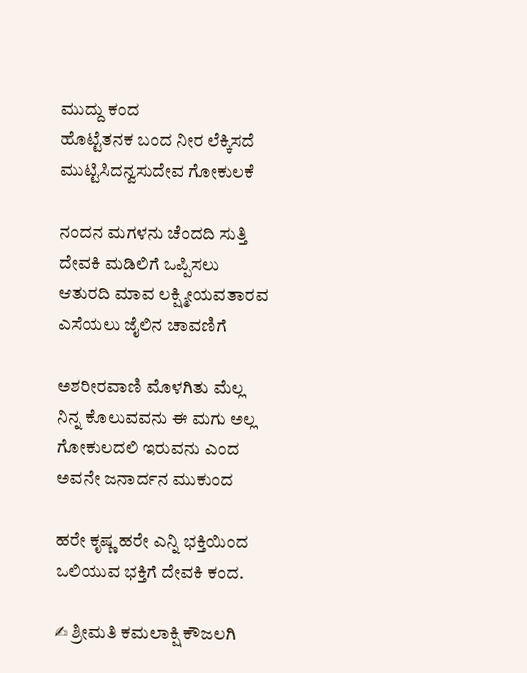ಮುದ್ದು ಕಂದ
ಹೊಟ್ಟೆತನಕ ಬಂದ ನೀರ ಲೆಕ್ಕಿಸದೆ
ಮುಟ್ಟಿಸಿದನ್ವಸುದೇವ ಗೋಕುಲಕೆ

ನಂದನ ಮಗಳನು ಚೆಂದದಿ ಸುತ್ತಿ
ದೇವಕಿ ಮಡಿಲಿಗೆ ಒಪ್ಪಿಸಲು
ಆತುರದಿ ಮಾವ ಲಕ್ಷ್ಮೀಯವತಾರವ
ಎಸೆಯಲು ಜೈಲಿನ ಚಾವಣಿಗೆ

ಅಶರೀರವಾಣಿ ಮೊಳಗಿತು ಮೆಲ್ಲ
ನಿನ್ನ ಕೊಲುವವನು ಈ ಮಗು ಅಲ್ಲ
ಗೋಕುಲದಲಿ ಇರುವನು ಎಂದ
ಅವನೇ ಜನಾರ್ದನ ಮುಕುಂದ

ಹರೇ ಕೃಷ್ಣ ಹರೇ ಎನ್ನಿ ಭಕ್ತಿಯಿಂದ
ಒಲಿಯುವ ಭಕ್ತಿಗೆ ದೇವಕಿ ಕಂದ.

✍ ಶ್ರೀಮತಿ ಕಮಲಾಕ್ಷಿ ಕೌಜಲಗಿ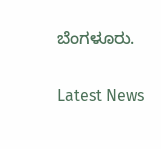ಬೆಂಗಳೂರು.

Latest News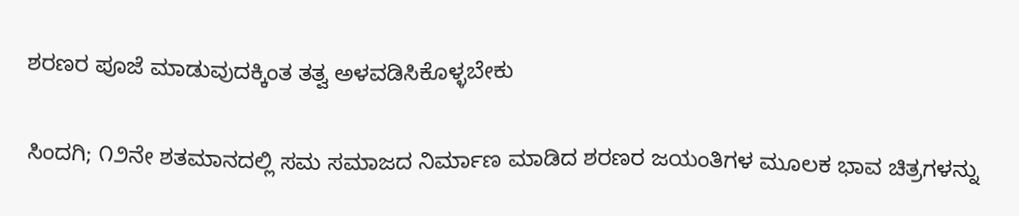ಶರಣರ ಪೂಜೆ ಮಾಡುವುದಕ್ಕಿಂತ ತತ್ವ ಅಳವಡಿಸಿಕೊಳ್ಳಬೇಕು

ಸಿಂದಗಿ; ೧೨ನೇ ಶತಮಾನದಲ್ಲಿ ಸಮ ಸಮಾಜದ ನಿರ್ಮಾಣ ಮಾಡಿದ ಶರಣರ ಜಯಂತಿಗಳ ಮೂಲಕ ಭಾವ ಚಿತ್ರಗಳನ್ನು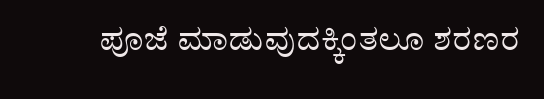ಪೂಜೆ ಮಾಡುವುದಕ್ಕಿಂತಲೂ ಶರಣರ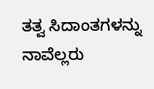ತತ್ವ ಸಿದಾಂತಗಳನ್ನು ನಾವೆಲ್ಲರು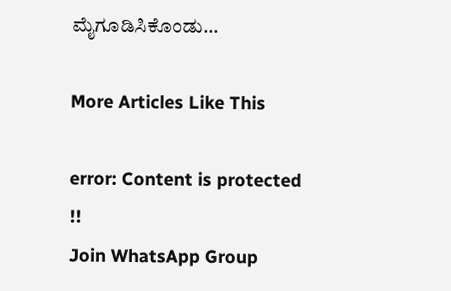ಮೈಗೂಡಿಸಿಕೊಂಡು...

More Articles Like This

error: Content is protected !!
Join WhatsApp Group